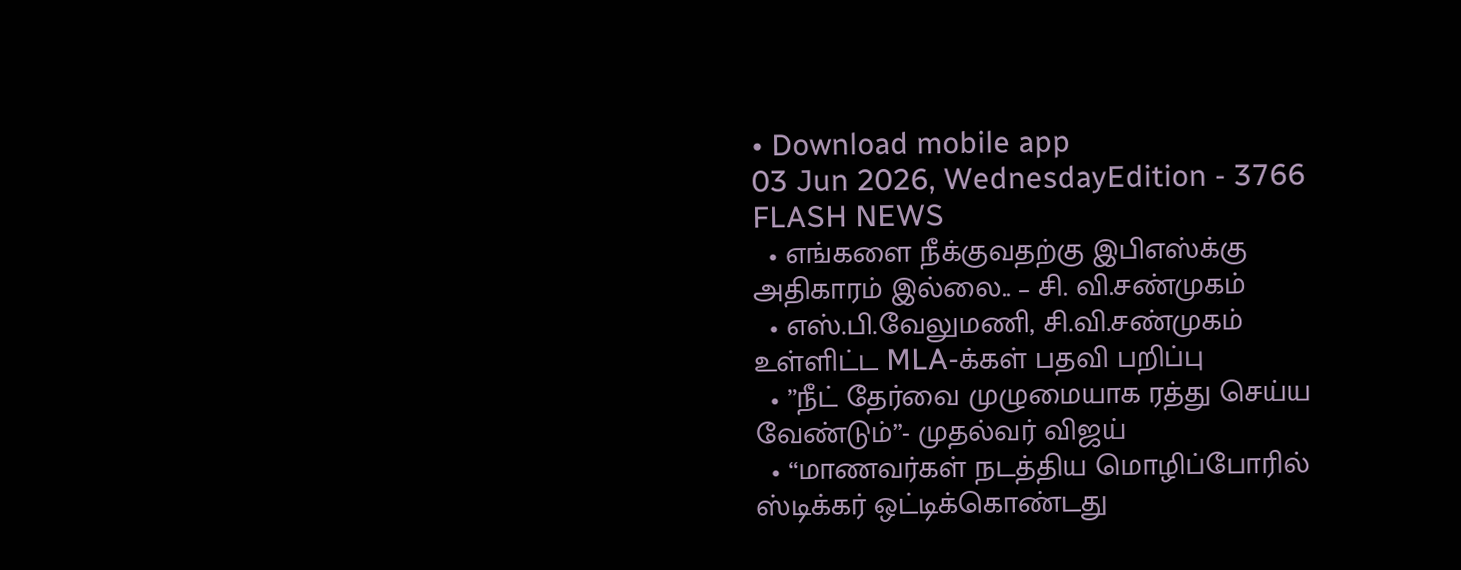• Download mobile app
03 Jun 2026, WednesdayEdition - 3766
FLASH NEWS
  • எங்களை நீக்குவதற்கு இபிஎஸ்க்கு அதிகாரம் இல்லை.. – சி. வி.சண்முகம்
  • எஸ்.பி.வேலுமணி, சி.வி.சண்முகம் உள்ளிட்ட MLA-க்கள் பதவி பறிப்பு
  • ”நீட் தேர்வை முழுமையாக ரத்து செய்ய வேண்டும்”- முதல்வர் விஜய்
  • “மாணவர்கள் நடத்திய மொழிப்போரில் ஸ்டிக்கர் ஒட்டிக்கொண்டது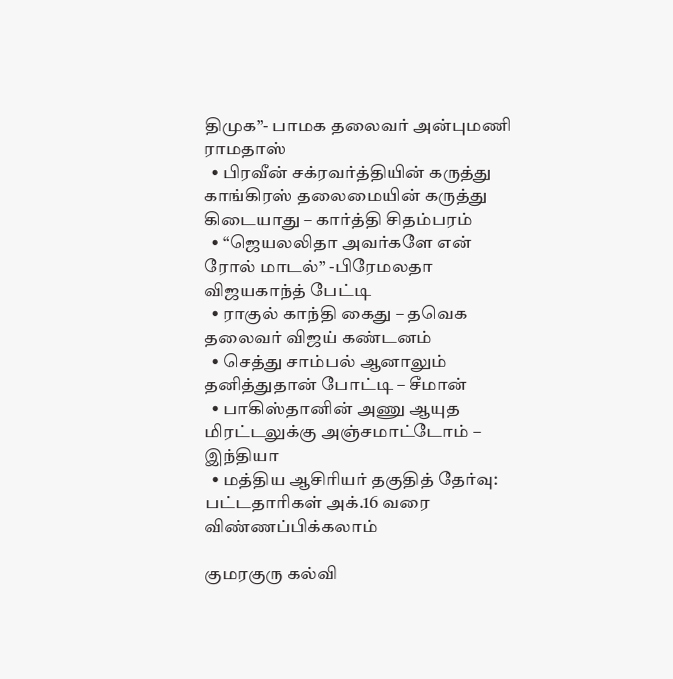திமுக”- பாமக தலைவர் அன்புமணி ராமதாஸ்
  • பிரவீன் சக்ரவர்த்தியின் கருத்து காங்கிரஸ் தலைமையின் கருத்து கிடையாது – கார்த்தி சிதம்பரம்
  • “ஜெயலலிதா அவர்களே என் ரோல் மாடல்” -பிரேமலதா விஜயகாந்த் பேட்டி
  • ராகுல் காந்தி கைது – தவெக தலைவர் விஜய் கண்டனம்
  • செத்து சாம்பல் ஆனாலும் தனித்துதான் போட்டி – சீமான்
  • பாகிஸ்தானின் அணு ஆயுத மிரட்டலுக்கு அஞ்சமாட்டோம் – இந்தியா
  • மத்திய ஆசிரியர் தகுதித் தேர்வு: பட்டதாரிகள் அக்.16 வரை விண்ணப்பிக்கலாம்

குமரகுரு கல்வி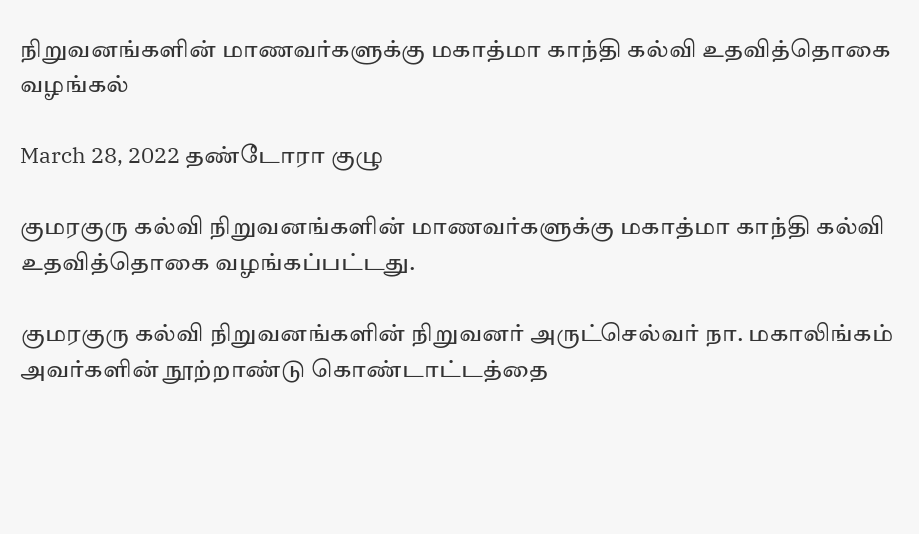நிறுவனங்களின் மாணவர்களுக்கு மகாத்மா காந்தி கல்வி உதவித்தொகை வழங்கல்

March 28, 2022 தண்டோரா குழு

குமரகுரு கல்வி நிறுவனங்களின் மாணவர்களுக்கு மகாத்மா காந்தி கல்வி உதவித்தொகை வழங்கப்பட்டது.

குமரகுரு கல்வி நிறுவனங்களின் நிறுவனர் அருட்செல்வர் நா. மகாலிங்கம் அவர்களின் நூற்றாண்டு கொண்டாட்டத்தை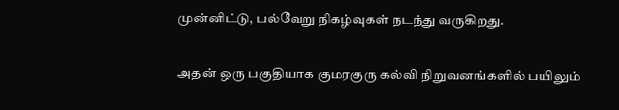முன்னிட்டு, பல்வேறு நிகழ்வுகள் நடந்து வருகிறது.

அதன் ஒரு பகுதியாக குமரகுரு கல்வி நிறுவனங்களில் பயிலும்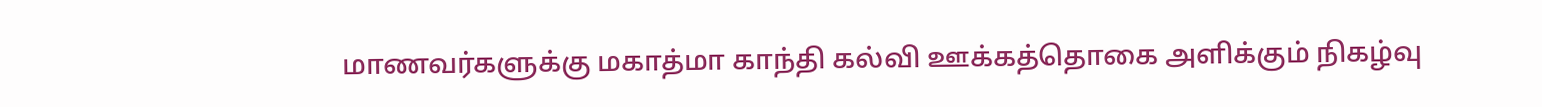மாணவர்களுக்கு மகாத்மா காந்தி கல்வி ஊக்கத்தொகை அளிக்கும் நிகழ்வு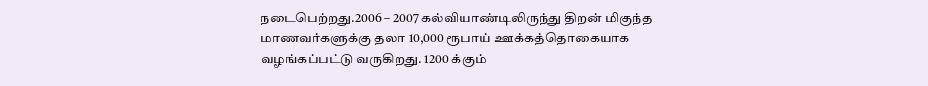நடைபெற்றது.2006 – 2007 கல்வியாண்டிலிருந்து திறன் மிகுந்த மாணவர்களுக்கு தலா 10,000 ரூபாய் ஊக்கத்தொகையாக வழங்கப்பட்டு வருகிறது. 1200 க்கும்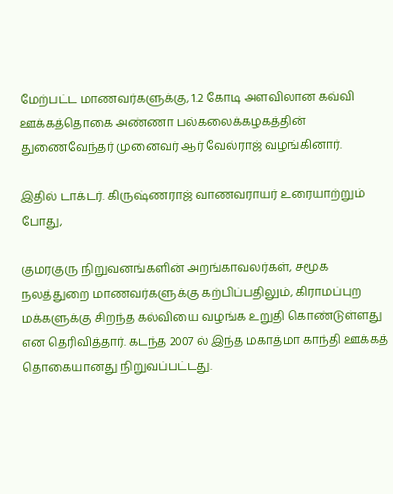மேற்பட்ட மாணவர்களுக்கு, 1.2 கோடி அளவிலான கவ்வி ஊக்கத்தொகை அண்ணா பல்கலைக்கழகத்தின் துணைவேந்தர் முனைவர் ஆர் வேல்ராஜ் வழங்கினார்.

இதில் டாக்டர். கிருஷ்ணராஜ் வாணவராயர் உரையாற்றும் போது,

குமரகுரு நிறுவனங்களின் அறங்காவலர்கள், சமூக நலத்துறை மாணவர்களுக்கு கற்பிப்பதிலும், கிராமப்புற மக்களுக்கு சிறந்த கல்வியை வழங்க உறுதி கொண்டுள்ளது என தெரிவித்தார். கடந்த 2007 ல் இந்த மகாத்மா காந்தி ஊக்கத் தொகையானது நிறுவப்பட்டது.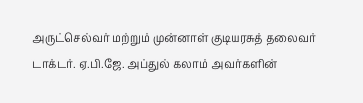அருட்செல்வர் மற்றும் முன்னாள் குடியரசுத் தலைவர் டாக்டர். ஏ.பி.ஜே. அப்துல் கலாம் அவர்களின்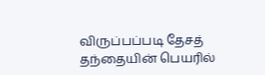விருப்பப்படி தேசத் தந்தையின் பெயரில்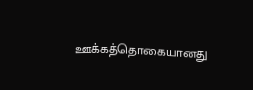ஊக்கத்தொகையானது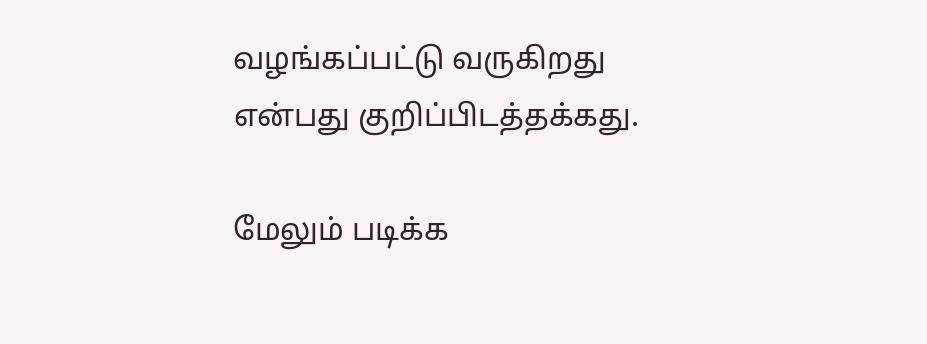வழங்கப்பட்டு வருகிறது என்பது குறிப்பிடத்தக்கது.

மேலும் படிக்க